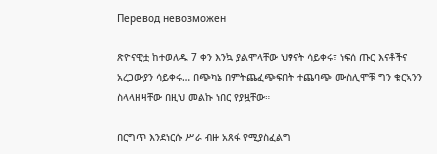Перевод невозможен

ጽዮናዊቷ ከተወለዱ 7 ቀን እንኳ ያልሞላቸው ህፃናት ሳይቀሩ፣ ነፍሰ ጡር እናቶችና አረጋውያን ሳይቀሩ… በጭካኔ በምትጨፈጭፍበት ተጨባጭ ሙስሊሞቹ ግን ቁርኣንን ስላላዘዛቸው በዚህ መልኩ ነበር የያዟቸው።

በርግጥ እንደነርሱ ሥራ ብዙ አጸፋ የሚያስፈልግ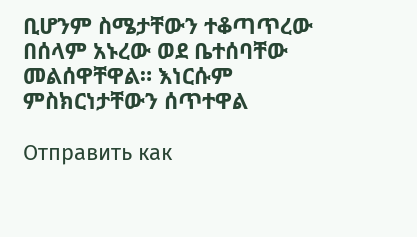ቢሆንም ስሜታቸውን ተቆጣጥረው በሰላም አኑረው ወደ ቤተሰባቸው መልሰዋቸዋል። እነርሱም ምስክርነታቸውን ሰጥተዋል

Отправить как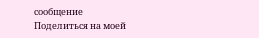сообщение
Поделиться на моей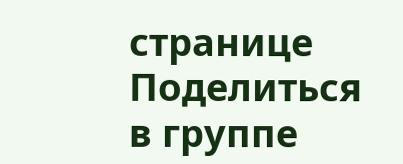странице
Поделиться в группе